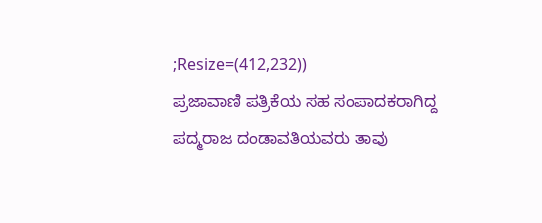;Resize=(412,232))
ಪ್ರಜಾವಾಣಿ ಪತ್ರಿಕೆಯ ಸಹ ಸಂಪಾದಕರಾಗಿದ್ದ ಪದ್ಮರಾಜ ದಂಡಾವತಿಯವರು ತಾವು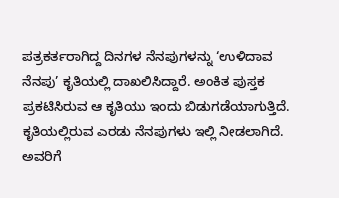ಪತ್ರಕರ್ತರಾಗಿದ್ದ ದಿನಗಳ ನೆನಪುಗಳನ್ನು ‘ಉಳಿದಾವ ನೆನಪು’ ಕೃತಿಯಲ್ಲಿ ದಾಖಲಿಸಿದ್ದಾರೆ. ಅಂಕಿತ ಪುಸ್ತಕ ಪ್ರಕಟಿಸಿರುವ ಆ ಕೃತಿಯು ಇಂದು ಬಿಡುಗಡೆಯಾಗುತ್ತಿದೆ. ಕೃತಿಯಲ್ಲಿರುವ ಎರಡು ನೆನಪುಗಳು ಇಲ್ಲಿ ನೀಡಲಾಗಿದೆ.
ಅವರಿಗೆ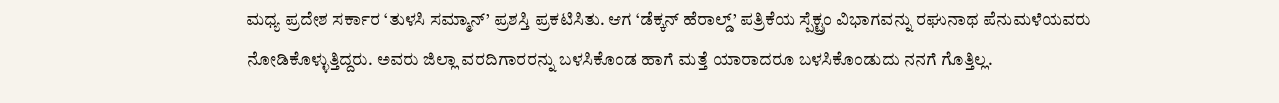ಮಧ್ಯ ಪ್ರದೇಶ ಸರ್ಕಾರ ‘ತುಳಸಿ ಸಮ್ಮಾನ್’ ಪ್ರಶಸ್ತಿ ಪ್ರಕಟಿಸಿತು. ಆಗ ‘ಡೆಕ್ಕನ್ ಹೆರಾಲ್ಡ್’ ಪತ್ರಿಕೆಯ ಸ್ಪೆಕ್ಟ್ರಂ ವಿಭಾಗವನ್ನು ರಘುನಾಥ ಪೆನುಮಳೆಯವರು ನೋಡಿಕೊಳ್ಳುತ್ತಿದ್ದರು. ಅವರು ಜಿಲ್ಲಾ ವರದಿಗಾರರನ್ನು ಬಳಸಿಕೊಂಡ ಹಾಗೆ ಮತ್ತೆ ಯಾರಾದರೂ ಬಳಸಿಕೊಂಡುದು ನನಗೆ ಗೊತ್ತಿಲ್ಲ.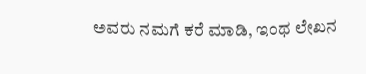ಅವರು ನಮಗೆ ಕರೆ ಮಾಡಿ, ಇಂಥ ಲೇಖನ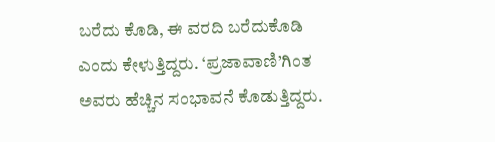ಬರೆದು ಕೊಡಿ, ಈ ವರದಿ ಬರೆದುಕೊಡಿ ಎಂದು ಕೇಳುತ್ತಿದ್ದರು. ‘ಪ್ರಜಾವಾಣಿ’ಗಿಂತ ಅವರು ಹೆಚ್ಚಿನ ಸಂಭಾವನೆ ಕೊಡುತ್ತಿದ್ದರು.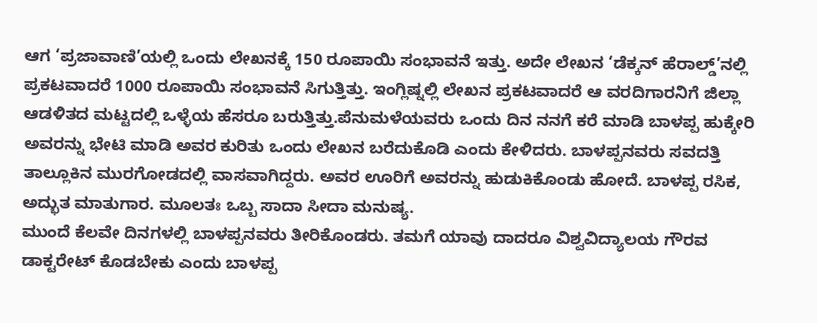ಆಗ ‘ಪ್ರಜಾವಾಣಿ’ಯಲ್ಲಿ ಒಂದು ಲೇಖನಕ್ಕೆ 150 ರೂಪಾಯಿ ಸಂಭಾವನೆ ಇತ್ತು. ಅದೇ ಲೇಖನ ‘ಡೆಕ್ಕನ್ ಹೆರಾಲ್ಡ್’ನಲ್ಲಿ ಪ್ರಕಟವಾದರೆ 1000 ರೂಪಾಯಿ ಸಂಭಾವನೆ ಸಿಗುತ್ತಿತ್ತು. ಇಂಗ್ಲಿಷ್ನಲ್ಲಿ ಲೇಖನ ಪ್ರಕಟವಾದರೆ ಆ ವರದಿಗಾರನಿಗೆ ಜಿಲ್ಲಾ ಆಡಳಿತದ ಮಟ್ಟದಲ್ಲಿ ಒಳ್ಳೆಯ ಹೆಸರೂ ಬರುತ್ತಿತ್ತು.ಪೆನುಮಳೆಯವರು ಒಂದು ದಿನ ನನಗೆ ಕರೆ ಮಾಡಿ ಬಾಳಪ್ಪ ಹುಕ್ಕೇರಿ ಅವರನ್ನು ಭೇಟಿ ಮಾಡಿ ಅವರ ಕುರಿತು ಒಂದು ಲೇಖನ ಬರೆದುಕೊಡಿ ಎಂದು ಕೇಳಿದರು. ಬಾಳಪ್ಪನವರು ಸವದತ್ತಿ ತಾಲ್ಲೂಕಿನ ಮುರಗೋಡದಲ್ಲಿ ವಾಸವಾಗಿದ್ದರು. ಅವರ ಊರಿಗೆ ಅವರನ್ನು ಹುಡುಕಿಕೊಂಡು ಹೋದೆ. ಬಾಳಪ್ಪ ರಸಿಕ, ಅದ್ಭುತ ಮಾತುಗಾರ. ಮೂಲತಃ ಒಬ್ಬ ಸಾದಾ ಸೀದಾ ಮನುಷ್ಯ.
ಮುಂದೆ ಕೆಲವೇ ದಿನಗಳಲ್ಲಿ ಬಾಳಪ್ಪನವರು ತೀರಿಕೊಂಡರು. ತಮಗೆ ಯಾವು ದಾದರೂ ವಿಶ್ವವಿದ್ಯಾಲಯ ಗೌರವ ಡಾಕ್ಟರೇಟ್ ಕೊಡಬೇಕು ಎಂದು ಬಾಳಪ್ಪ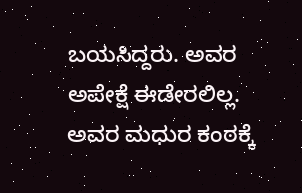ಬಯಸಿದ್ದರು. ಅವರ ಅಪೇಕ್ಷೆ ಈಡೇರಲಿಲ್ಲ. ಅವರ ಮಧುರ ಕಂಠಕ್ಕೆ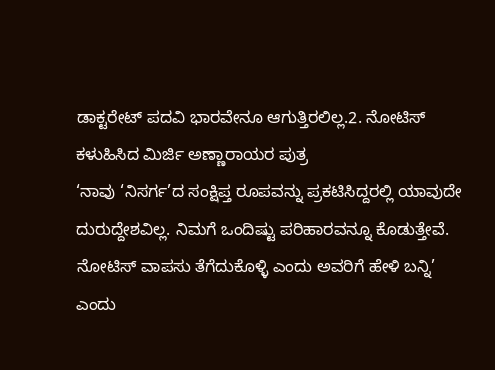ಡಾಕ್ಟರೇಟ್ ಪದವಿ ಭಾರವೇನೂ ಆಗುತ್ತಿರಲಿಲ್ಲ.2. ನೋಟಿಸ್ ಕಳುಹಿಸಿದ ಮಿರ್ಜಿ ಅಣ್ಣಾರಾಯರ ಪುತ್ರ
‘ನಾವು ‘ನಿಸರ್ಗ’ದ ಸಂಕ್ಷಿಪ್ತ ರೂಪವನ್ನು ಪ್ರಕಟಿಸಿದ್ದರಲ್ಲಿ ಯಾವುದೇ ದುರುದ್ದೇಶವಿಲ್ಲ. ನಿಮಗೆ ಒಂದಿಷ್ಟು ಪರಿಹಾರವನ್ನೂ ಕೊಡುತ್ತೇವೆ. ನೋಟಿಸ್ ವಾಪಸು ತೆಗೆದುಕೊಳ್ಳಿ ಎಂದು ಅವರಿಗೆ ಹೇಳಿ ಬನ್ನಿ’ ಎಂದು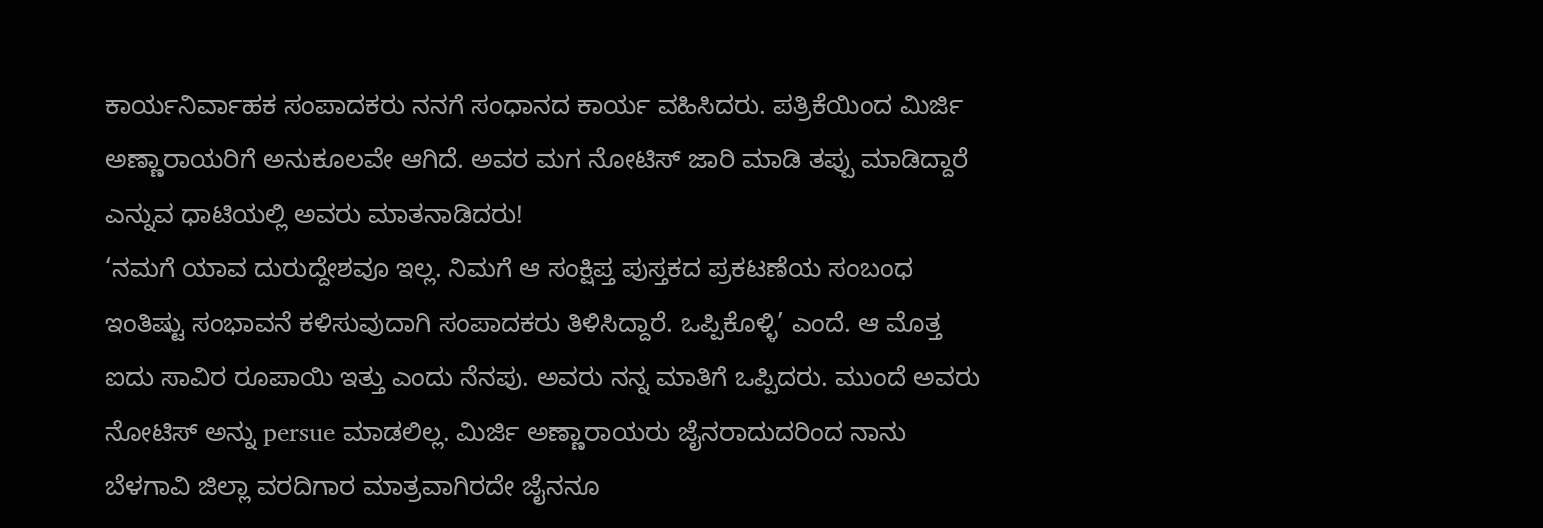ಕಾರ್ಯನಿರ್ವಾಹಕ ಸಂಪಾದಕರು ನನಗೆ ಸಂಧಾನದ ಕಾರ್ಯ ವಹಿಸಿದರು. ಪತ್ರಿಕೆಯಿಂದ ಮಿರ್ಜಿ ಅಣ್ಣಾರಾಯರಿಗೆ ಅನುಕೂಲವೇ ಆಗಿದೆ. ಅವರ ಮಗ ನೋಟಿಸ್ ಜಾರಿ ಮಾಡಿ ತಪ್ಪು ಮಾಡಿದ್ದಾರೆ ಎನ್ನುವ ಧಾಟಿಯಲ್ಲಿ ಅವರು ಮಾತನಾಡಿದರು!
‘ನಮಗೆ ಯಾವ ದುರುದ್ದೇಶವೂ ಇಲ್ಲ. ನಿಮಗೆ ಆ ಸಂಕ್ಷಿಪ್ತ ಪುಸ್ತಕದ ಪ್ರಕಟಣೆಯ ಸಂಬಂಧ ಇಂತಿಷ್ಟು ಸಂಭಾವನೆ ಕಳಿಸುವುದಾಗಿ ಸಂಪಾದಕರು ತಿಳಿಸಿದ್ದಾರೆ. ಒಪ್ಪಿಕೊಳ್ಳಿ’ ಎಂದೆ. ಆ ಮೊತ್ತ ಐದು ಸಾವಿರ ರೂಪಾಯಿ ಇತ್ತು ಎಂದು ನೆನಪು. ಅವರು ನನ್ನ ಮಾತಿಗೆ ಒಪ್ಪಿದರು. ಮುಂದೆ ಅವರು ನೋಟಿಸ್ ಅನ್ನು persue ಮಾಡಲಿಲ್ಲ. ಮಿರ್ಜಿ ಅಣ್ಣಾರಾಯರು ಜೈನರಾದುದರಿಂದ ನಾನು ಬೆಳಗಾವಿ ಜಿಲ್ಲಾ ವರದಿಗಾರ ಮಾತ್ರವಾಗಿರದೇ ಜೈನನೂ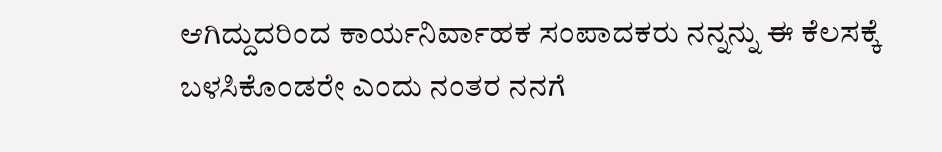ಆಗಿದ್ದುದರಿಂದ ಕಾರ್ಯನಿರ್ವಾಹಕ ಸಂಪಾದಕರು ನನ್ನನ್ನು ಈ ಕೆಲಸಕ್ಕೆ ಬಳಸಿಕೊಂಡರೇ ಎಂದು ನಂತರ ನನಗೆ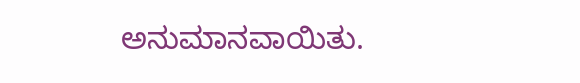ಅನುಮಾನವಾಯಿತು.